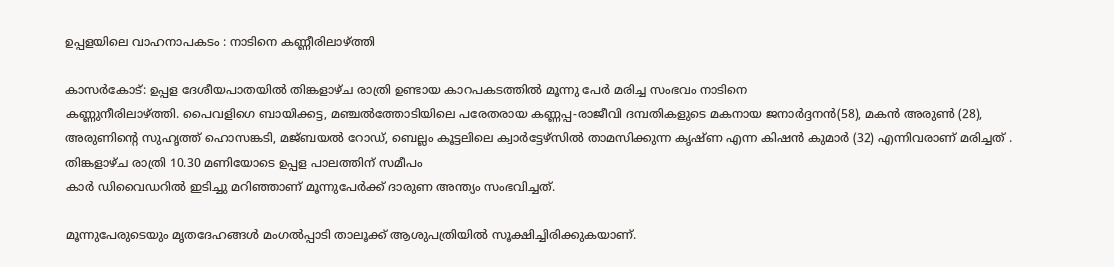ഉപ്പളയിലെ വാഹനാപകടം : നാടിനെ കണ്ണീരിലാഴ്ത്തി

കാസര്‍കോട്: ഉപ്പള ദേശീയപാതയില്‍ തിങ്കളാഴ്ച രാത്രി ഉണ്ടായ കാറപകടത്തില്‍ മൂന്നു പേര്‍ മരിച്ച സംഭവം നാടിനെ
കണ്ണുനീരിലാഴ്ത്തി. പൈവളിഗെ ബായിക്കട്ട, മഞ്ചല്‍ത്തോടിയിലെ പരേതരായ കണ്ണപ്പ-രാജീവി ദമ്പതികളുടെ മകനായ ജനാര്‍ദ്ദനന്‍(58), മകന്‍ അരുണ്‍ (28), അരുണിന്റെ സുഹൃത്ത് ഹൊസങ്കടി, മജ്ബയല്‍ റോഡ്, ബെല്ലം കൂട്ടലിലെ ക്വാര്‍ട്ടേഴ്സില്‍ താമസിക്കുന്ന കൃഷ്ണ എന്ന കിഷന്‍ കുമാര്‍ (32) എന്നിവരാണ് മരിച്ചത് . തിങ്കളാഴ്ച രാത്രി 10.30 മണിയോടെ ഉപ്പള പാലത്തിന് സമീപം
കാര്‍ ഡിവൈഡറില്‍ ഇടിച്ചു മറിഞ്ഞാണ് മൂന്നുപേര്‍ക്ക് ദാരുണ അന്ത്യം സംഭവിച്ചത്.

മൂന്നുപേരുടെയും മൃതദേഹങ്ങള്‍ മംഗല്‍പ്പാടി താലൂക്ക് ആശുപത്രിയില്‍ സൂക്ഷിച്ചിരിക്കുകയാണ്.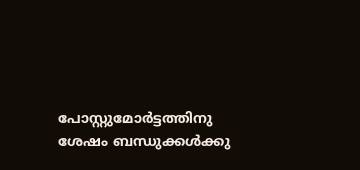പോസ്റ്റുമോര്‍ട്ടത്തിനു ശേഷം ബന്ധുക്കള്‍ക്കു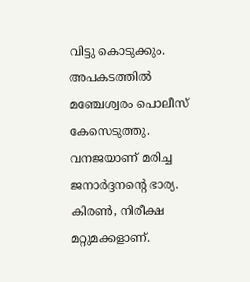വിട്ടു കൊടുക്കും. അപകടത്തില്‍ മഞ്ചേശ്വരം പൊലീസ് കേസെടുത്തു. വനജയാണ് മരിച്ച ജനാര്‍ദ്ദനന്റെ ഭാര്യ. കിരണ്‍, നിരീക്ഷ മറ്റുമക്കളാണ്.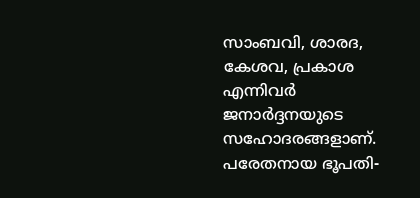സാംബവി, ശാരദ, കേശവ, പ്രകാശ എന്നിവര്‍ ജനാര്‍ദ്ദനയുടെ സഹോദരങ്ങളാണ്. പരേതനായ ഭൂപതി-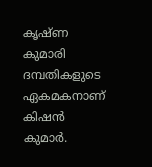കൃഷ്ണ കുമാരി ദമ്പതികളുടെ ഏകമകനാണ് കിഷന്‍ കുമാര്‍.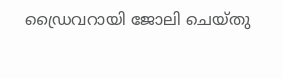ഡ്രൈവറായി ജോലി ചെയ്തു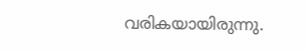വരികയായിരുന്നു.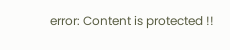error: Content is protected !!